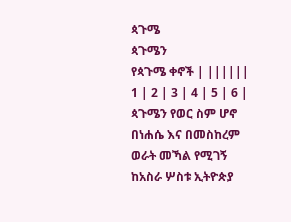ጳጉሜ
ጳጉሜን
የጳጉሜ ቀኖች | ||||||
1 | 2 | 3 | 4 | 5 | 6 |
ጳጉሜን የወር ስም ሆኖ በነሐሴ እና በመስከረም ወራት መኻል የሚገኝ ከአስራ ሦስቱ ኢትዮጵያ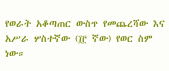የወራት አቆጣጠር ውስጥ የመጨረሻው እና አሥራ ሦስተኛው (፲፫ ኛው) የወር ስም ነው።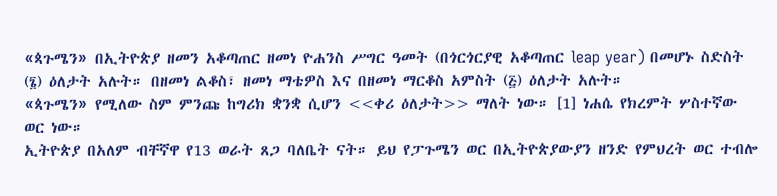«ጳጉሜን» በኢትዮጵያ ዘመን አቆጣጠር ዘመነ ዮሐንስ ሥግር ዓመት (በጎርጎርያዊ አቆጣጠር leap year) በመሆኑ ስድስት (፮) ዕለታት አሉት። በዘመነ ልቆስ፣ ዘመነ ማቴዎስ እና በዘመነ ማርቆስ አምስት (፭) ዕለታት አሉት።
«ጳጉሜን» የሚለው ስም ምንጩ ከግሪክ ቋንቋ ሲሆን <<ቀሪ ዕለታት>> ማለት ነው። [1] ነሐሴ የክረምት ሦስተኛው ወር ነው።
ኢትዮጵያ በአለም ብቸኛዋ የ13 ወራት ጸጋ ባለቤት ናት። ይህ የፓጉሜን ወር በኢትዮጵያውያን ዘንድ የምህረት ወር ተብሎ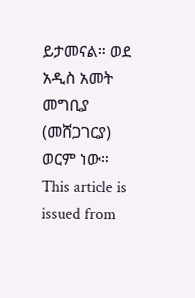ይታመናል። ወደ አዲስ አመት መግቢያ (መሸጋገርያ) ወርም ነው።
This article is issued from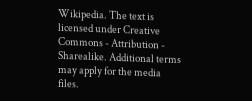Wikipedia. The text is licensed under Creative Commons - Attribution - Sharealike. Additional terms may apply for the media files.